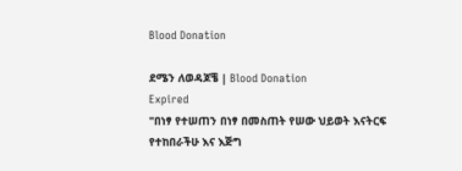Blood Donation

ደሜን ለወዳጆቼ | Blood Donation
Expired
"በነፃ የተሠጠን በነፃ በመስጠት የሠው ህይወት እናትርፍ የተከበራችሁ እና እጅግ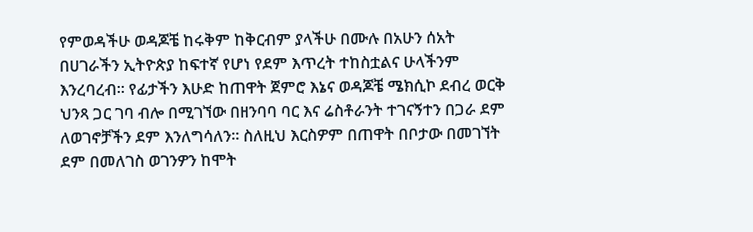የምወዳችሁ ወዳጆቼ ከሩቅም ከቅርብም ያላችሁ በሙሉ በአሁን ሰአት በሀገራችን ኢትዮጵያ ከፍተኛ የሆነ የደም እጥረት ተከስቷልና ሁላችንም እንረባረብ። የፊታችን እሁድ ከጠዋት ጀምሮ እኔና ወዳጆቼ ሜክሲኮ ደብረ ወርቅ ህንጻ ጋር ገባ ብሎ በሚገኘው በዘንባባ ባር እና ሬስቶራንት ተገናኝተን በጋራ ደም ለወገኖቻችን ደም እንለግሳለን። ስለዚህ እርስዎም በጠዋት በቦታው በመገኘት ደም በመለገስ ወገንዎን ከሞት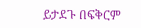ይታደጉ በፍቅርም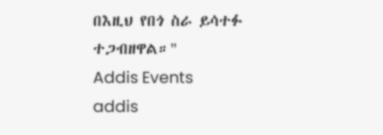በእዚህ የበጎ ስራ ይሳተፉ ተጋብዘዋል።"
Addis Events
addis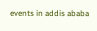events in addis ababa